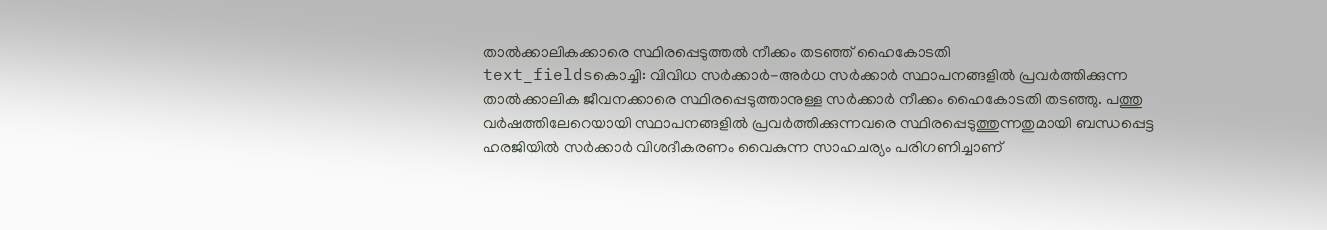താൽക്കാലികക്കാരെ സ്ഥിരപ്പെടുത്തൽ നീക്കം തടഞ്ഞ് ഹൈകോടതി
text_fieldsകൊച്ചി: വിവിധ സർക്കാർ-അർധ സർക്കാർ സ്ഥാപനങ്ങളിൽ പ്രവർത്തിക്കുന്ന താൽക്കാലിക ജീവനക്കാരെ സ്ഥിരപ്പെടുത്താനുള്ള സർക്കാർ നീക്കം ഹൈകോടതി തടഞ്ഞു. പത്തു വർഷത്തിലേറെയായി സ്ഥാപനങ്ങളിൽ പ്രവർത്തിക്കുന്നവരെ സ്ഥിരപ്പെടുത്തുന്നതുമായി ബന്ധപ്പെട്ട ഹരജിയിൽ സർക്കാർ വിശദീകരണം വൈകുന്ന സാഹചര്യം പരിഗണിച്ചാണ്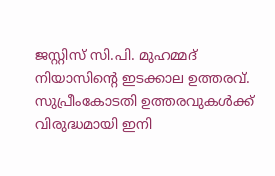ജസ്റ്റിസ് സി.പി. മുഹമ്മദ് നിയാസിന്റെ ഇടക്കാല ഉത്തരവ്.
സുപ്രീംകോടതി ഉത്തരവുകൾക്ക് വിരുദ്ധമായി ഇനി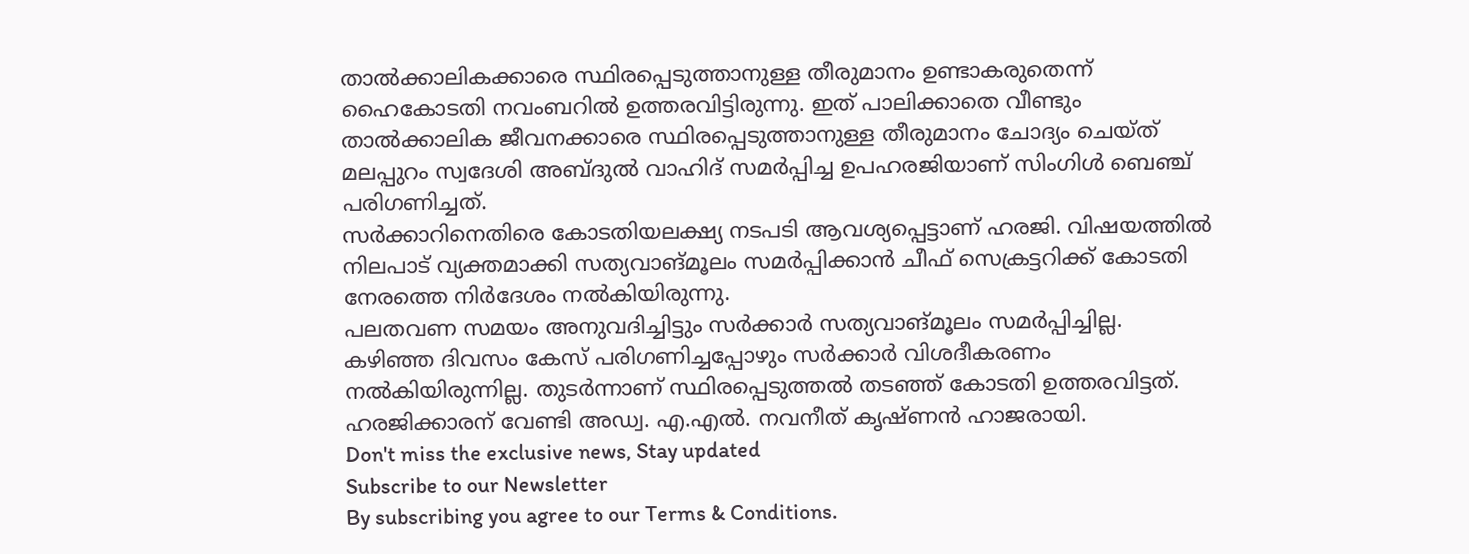താൽക്കാലികക്കാരെ സ്ഥിരപ്പെടുത്താനുള്ള തീരുമാനം ഉണ്ടാകരുതെന്ന് ഹൈകോടതി നവംബറിൽ ഉത്തരവിട്ടിരുന്നു. ഇത് പാലിക്കാതെ വീണ്ടും താൽക്കാലിക ജീവനക്കാരെ സ്ഥിരപ്പെടുത്താനുള്ള തീരുമാനം ചോദ്യം ചെയ്ത് മലപ്പുറം സ്വദേശി അബ്ദുൽ വാഹിദ് സമർപ്പിച്ച ഉപഹരജിയാണ് സിംഗിൾ ബെഞ്ച് പരിഗണിച്ചത്.
സർക്കാറിനെതിരെ കോടതിയലക്ഷ്യ നടപടി ആവശ്യപ്പെട്ടാണ് ഹരജി. വിഷയത്തിൽ നിലപാട് വ്യക്തമാക്കി സത്യവാങ്മൂലം സമർപ്പിക്കാൻ ചീഫ് സെക്രട്ടറിക്ക് കോടതി നേരത്തെ നിർദേശം നൽകിയിരുന്നു.
പലതവണ സമയം അനുവദിച്ചിട്ടും സർക്കാർ സത്യവാങ്മൂലം സമർപ്പിച്ചില്ല. കഴിഞ്ഞ ദിവസം കേസ് പരിഗണിച്ചപ്പോഴും സർക്കാർ വിശദീകരണം നൽകിയിരുന്നില്ല. തുടർന്നാണ് സ്ഥിരപ്പെടുത്തൽ തടഞ്ഞ് കോടതി ഉത്തരവിട്ടത്. ഹരജിക്കാരന് വേണ്ടി അഡ്വ. എ.എൽ. നവനീത് കൃഷ്ണൻ ഹാജരായി.
Don't miss the exclusive news, Stay updated
Subscribe to our Newsletter
By subscribing you agree to our Terms & Conditions.